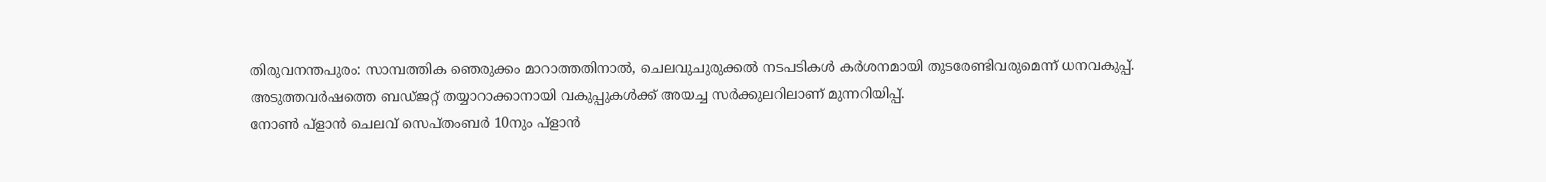തിരുവനന്തപുരം: സാമ്പത്തിക ഞെരുക്കം മാറാത്തതിനാൽ, ചെലവുചുരുക്കൽ നടപടികൾ കർശനമായി തുടരേണ്ടിവരുമെന്ന് ധനവകുപ്പ്. അടുത്തവർഷത്തെ ബഡ്ജറ്റ് തയ്യാറാക്കാനായി വകുപ്പുകൾക്ക് അയച്ച സർക്കുലറിലാണ് മുന്നറിയിപ്പ്.
നോൺ പ്ളാൻ ചെലവ് സെപ്തംബർ 10നും പ്ളാൻ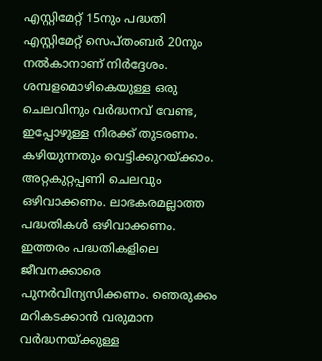എസ്റ്റിമേറ്റ് 15നും പദ്ധതി എസ്റ്റിമേറ്റ് സെപ്തംബർ 20നും നൽകാനാണ് നിർദ്ദേശം. ശമ്പളമൊഴികെയുള്ള ഒരു ചെലവിനും വർദ്ധനവ് വേണ്ട, ഇപ്പോഴുള്ള നിരക്ക് തുടരണം. കഴിയുന്നതും വെട്ടിക്കുറയ്ക്കാം. അറ്റകുറ്റപ്പണി ചെലവും ഒഴിവാക്കണം. ലാഭകരമല്ലാത്ത പദ്ധതികൾ ഒഴിവാക്കണം. ഇത്തരം പദ്ധതികളിലെ ജീവനക്കാരെ പുനർവിന്യസിക്കണം. ഞെരുക്കം മറികടക്കാൻ വരുമാന വർദ്ധനയ്ക്കുള്ള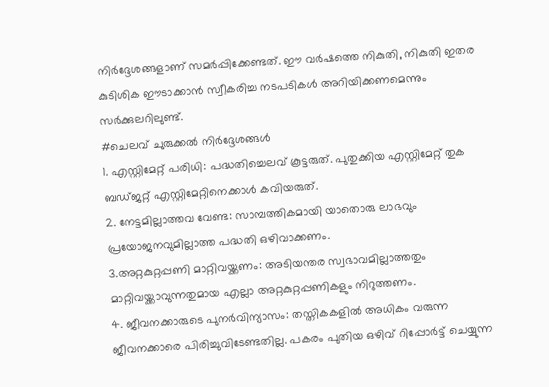നിർദ്ദേശങ്ങളാണ് സമർപ്പിക്കേണ്ടത്. ഈ വർഷത്തെ നികുതി, നികുതി ഇതര കുടിശിക ഈടാക്കാൻ സ്വീകരിച്ച നടപടികൾ അറിയിക്കണമെന്നും സർക്കുലറിലുണ്ട്.
#ചെലവ് ചുരുക്കൽ നിർദ്ദേശങ്ങൾ
1. എസ്റ്റിമേറ്റ് പരിധി: പദ്ധതിച്ചെലവ് കൂട്ടരുത്. പുതുക്കിയ എസ്റ്റിമേറ്റ് തുക ബഡ്ജറ്റ് എസ്റ്റിമേറ്റിനെക്കാൾ കവിയരുത്.
2. നേട്ടമില്ലാത്തവ വേണ്ട: സാമ്പത്തികമായി യാതൊരു ലാഭവും പ്രയോജനവുമില്ലാത്ത പദ്ധതി ഒഴിവാക്കണം.
3.അറ്റകുറ്റപ്പണി മാറ്റിവയ്ക്കണം: അടിയന്തര സ്വഭാവമില്ലാത്തതും മാറ്റിവയ്ക്കാവുന്നതുമായ എല്ലാ അറ്റകുറ്റപ്പണികളും നിറുത്തണം.
4. ജീവനക്കാരുടെ പുനർവിന്യാസം: തസ്തികകളിൽ അധികം വരുന്ന ജീവനക്കാരെ പിരിച്ചുവിടേണ്ടതില്ല. പകരം പുതിയ ഒഴിവ് റിപ്പോർട്ട് ചെയ്യുന്ന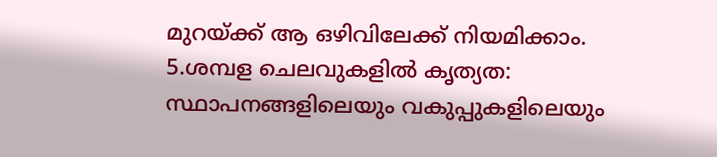മുറയ്ക്ക് ആ ഒഴിവിലേക്ക് നിയമിക്കാം.
5.ശമ്പള ചെലവുകളിൽ കൃത്യത: സ്ഥാപനങ്ങളിലെയും വകുപ്പുകളിലെയും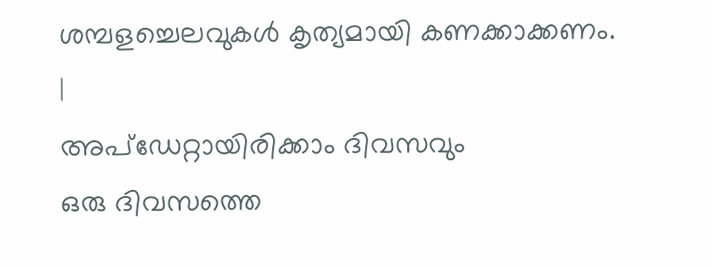ശമ്പളച്ചെലവുകൾ കൃത്യമായി കണക്കാക്കണം.
|
അപ്ഡേറ്റായിരിക്കാം ദിവസവും
ഒരു ദിവസത്തെ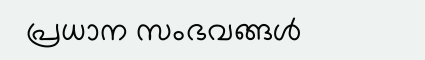പ്രധാന സംഭവങ്ങൾ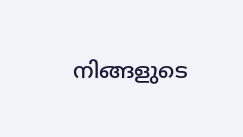നിങ്ങളുടെ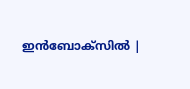ഇൻബോക്സിൽ |